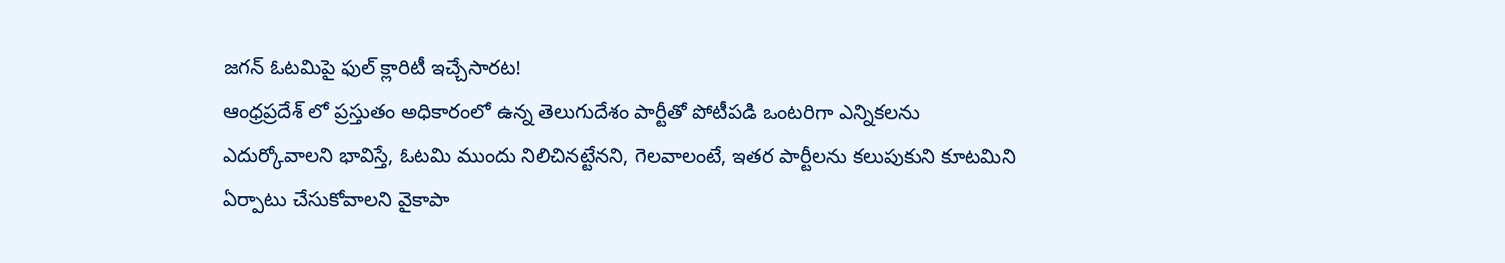జగన్ ఓటమిపై ఫుల్ క్లారిటీ ఇచ్చేసారట!
ఆంధ్రప్రదేశ్ లో ప్రస్తుతం అధికారంలో ఉన్న తెలుగుదేశం పార్టీతో పోటీపడి ఒంటరిగా ఎన్నికలను ఎదుర్కోవాలని భావిస్తే, ఓటమి ముందు నిలిచినట్టేనని, గెలవాలంటే, ఇతర పార్టీలను కలుపుకుని కూటమిని ఏర్పాటు చేసుకోవాలని వైకాపా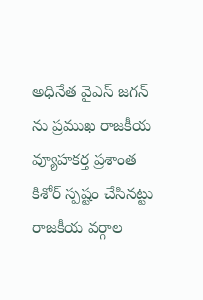అధినేత వైఎస్ జగన్ ను ప్రముఖ రాజకీయ వ్యూహకర్త ప్రశాంత కిశోర్ స్పష్టం చేసినట్టు రాజకీయ వర్గాల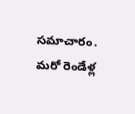సమాచారం. మరో రెండేళ్ల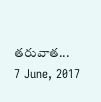తరువాత...
7 June, 2017